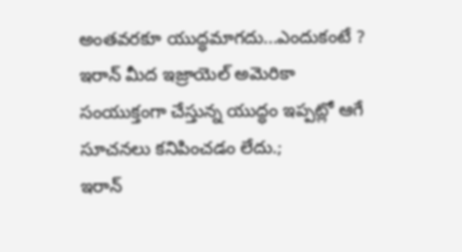అంతవరకూ యుద్ధమాగదు...ఎందుకంటే ?
ఇరాన్ మీద ఇజ్రాయెల్ అమెరికా సంయుక్తంగా చేస్తున్న యుద్ధం ఇప్పట్లో ఆగే సూచనలు కనిపించడం లేదు.;
ఇరాన్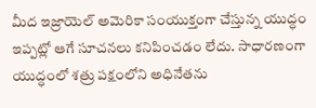మీద ఇజ్రాయెల్ అమెరికా సంయుక్తంగా చేస్తున్న యుద్ధం ఇప్పట్లో ఆగే సూచనలు కనిపించడం లేదు. సాధారణంగా యుద్ధంలో శత్రు పక్షంలోని అధినేతను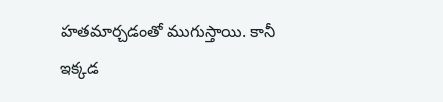హతమార్చడంతో ముగుస్తాయి. కానీ ఇక్కడ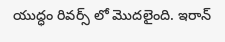యుద్ధం రివర్స్ లో మొదలైంది. ఇరాన్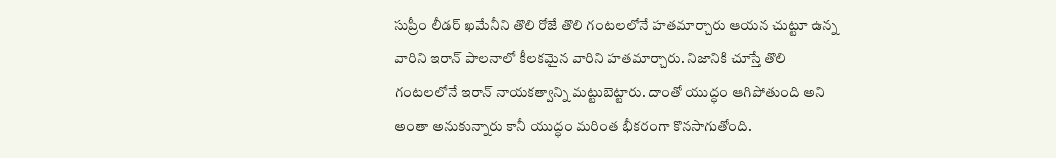సుప్రీం లీడర్ ఖమేనీని తొలి రోజే తొలి గంటలలోనే హతమార్చారు ఆయన చుట్టూ ఉన్న వారిని ఇరాన్ పాలనాలో కీలకమైన వారిని హతమార్చారు. నిజానికి చూస్తే తొలి గంటలలోనే ఇరాన్ నాయకత్వాన్ని మట్టుబెట్టారు. దాంతో యుద్ధం ఆగిపోతుంది అని అంతా అనుకున్నారు కానీ యుద్ధం మరింత భీకరంగా కొనసాగుతోంది.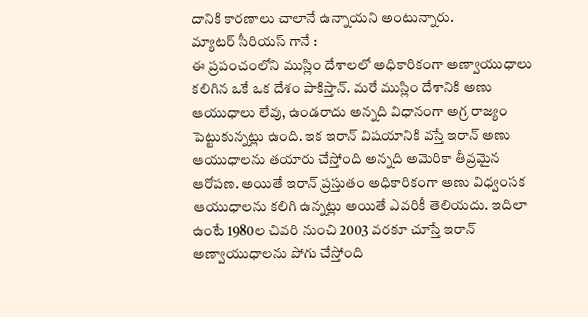దానికి కారణాలు చాలానే ఉన్నాయని అంటున్నారు.
మ్యాటర్ సీరియస్ గానే :
ఈ ప్రపంచంలోని ముస్లిం దేశాలలో అధికారికంగా అణ్వాయుధాలు కలిగిన ఒకే ఒక దేశం పాకిస్తాన్. మరే ముస్లిం దేశానికి అణు ఆయుధాలు లేవు, ఉండరాదు అన్నది విధానంగా అగ్ర రాజ్యం పెట్టుకున్నట్లు ఉంది. ఇక ఇరాన్ విషయానికి వస్తే ఇరాన్ అణు ఆయుధాలను తయారు చేస్తోంది అన్నది అమెరికా తీవ్రమైన ఆరోపణ. అయితే ఇరాన్ ప్రస్తుతం అధికారికంగా అణు విధ్వంసక ఆయుధాలను కలిగి ఉన్నట్లు అయితే ఎవరికీ తెలియదు. ఇదిలా ఉంటే 1980ల చివరి నుంచి 2003 వరకూ చూస్తే ఇరాన్ అణ్వాయుధాలను పోగు చేస్తోంది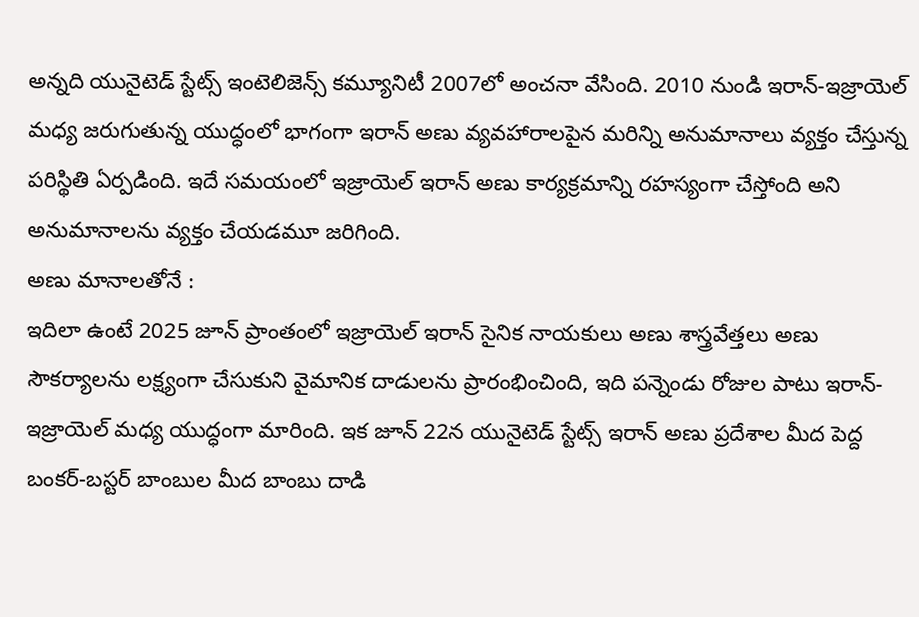అన్నది యునైటెడ్ స్టేట్స్ ఇంటెలిజెన్స్ కమ్యూనిటీ 2007లో అంచనా వేసింది. 2010 నుండి ఇరాన్-ఇజ్రాయెల్ మధ్య జరుగుతున్న యుద్ధంలో భాగంగా ఇరాన్ అణు వ్యవహారాలపైన మరిన్ని అనుమానాలు వ్యక్తం చేస్తున్న పరిస్థితి ఏర్పడింది. ఇదే సమయంలో ఇజ్రాయెల్ ఇరాన్ అణు కార్యక్రమాన్ని రహస్యంగా చేస్తోంది అని అనుమానాలను వ్యక్తం చేయడమూ జరిగింది.
అణు మానాలతోనే :
ఇదిలా ఉంటే 2025 జూన్ ప్రాంతంలో ఇజ్రాయెల్ ఇరాన్ సైనిక నాయకులు అణు శాస్త్రవేత్తలు అణు సౌకర్యాలను లక్ష్యంగా చేసుకుని వైమానిక దాడులను ప్రారంభించింది, ఇది పన్నెండు రోజుల పాటు ఇరాన్-ఇజ్రాయెల్ మధ్య యుద్ధంగా మారింది. ఇక జూన్ 22న యునైటెడ్ స్టేట్స్ ఇరాన్ అణు ప్రదేశాల మీద పెద్ద బంకర్-బస్టర్ బాంబుల మీద బాంబు దాడి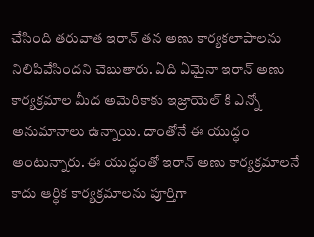చేసింది తరువాత ఇరాన్ తన అణు కార్యకలాపాలను నిలిపివేసిందని చెబుతారు. ఏది ఏమైనా ఇరాన్ అణు కార్యక్రమాల మీద అమెరికాకు ఇజ్రాయెల్ కి ఎన్నో అనుమానాలు ఉన్నాయి. దాంతోనే ఈ యుద్ధం అంటున్నారు. ఈ యుద్ధంతో ఇరాన్ అణు కార్యక్రమాలనే కాదు ఆర్ధిక కార్యక్రమాలను పూర్తిగా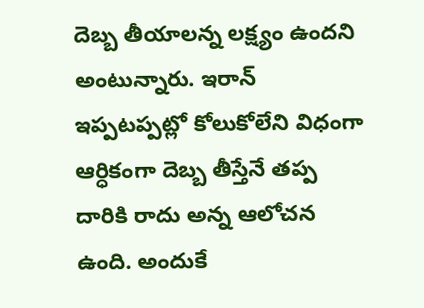దెబ్బ తీయాలన్న లక్ష్యం ఉందని అంటున్నారు. ఇరాన్ ఇప్పటప్పట్లో కోలుకోలేని విధంగా ఆర్ధికంగా దెబ్బ తీస్తేనే తప్ప దారికి రాదు అన్న ఆలోచన ఉంది. అందుకే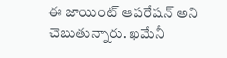ఈ జాయింట్ ఆపరేషన్ అని చెబుతున్నారు. ఖమేనీ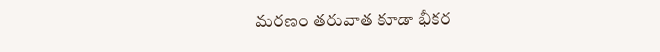మరణం తరువాత కూడా భీకర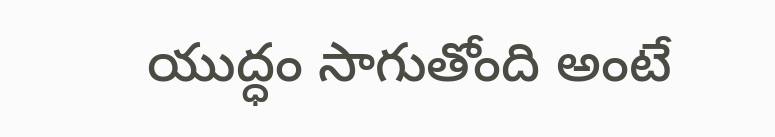యుద్ధం సాగుతోంది అంటే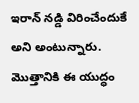ఇరాన్ నడ్డి విరించేందుకే అని అంటున్నారు. మొత్తానికి ఈ యుద్ధం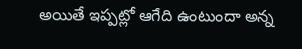అయితే ఇప్పట్లో ఆగేది ఉంటుందా అన్న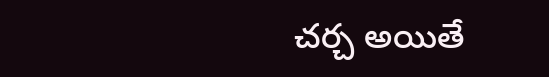చర్చ అయితే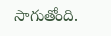సాగుతోంది.